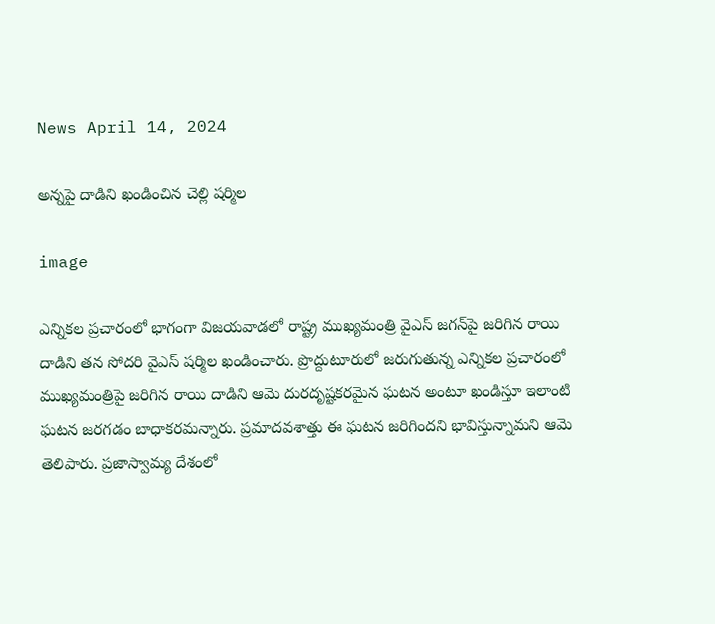News April 14, 2024

అన్నపై దాడిని ఖండించిన చెల్లి షర్మిల

image

ఎన్నికల ప్రచారంలో భాగంగా విజయవాడలో రాష్ట్ర ముఖ్యమంత్రి వైఎస్ జగన్‌పై జరిగిన రాయి దాడిని తన సోదరి వైఎస్ షర్మిల ఖండించారు. ప్రొద్దుటూరులో జరుగుతున్న ఎన్నికల ప్రచారంలో ముఖ్యమంత్రిపై జరిగిన రాయి దాడిని ఆమె దురదృష్టకరమైన ఘటన అంటూ ఖండిస్తూ ఇలాంటి ఘటన జరగడం బాధాకరమన్నారు. ప్రమాదవశాత్తు ఈ ఘటన జరిగిందని భావిస్తున్నామని ఆమె తెలిపారు. ప్రజాస్వామ్య దేశంలో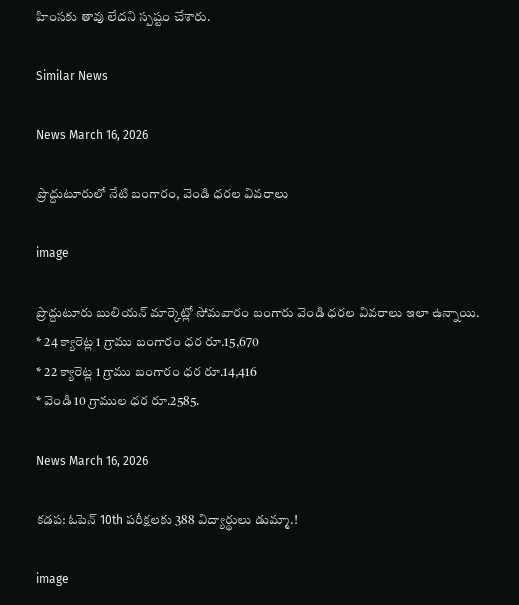హింసకు తావు లేదని స్పష్టం చేశారు.

Similar News

News March 16, 2026

ప్రొద్దుటూరులో నేటి బంగారం, వెండి ధరల వివరాలు

image

ప్రొద్దుటూరు బులియన్ మార్కెట్లో సోమవారం బంగారు వెండి ధరల వివరాలు ఇలా ఉన్నాయి.
* 24 క్యారెట్ల 1 గ్రాము బంగారం ధర రూ.15,670
* 22 క్యారెట్ల 1 గ్రాము బంగారం ధర రూ.14,416
* వెండి 10 గ్రాముల ధర రూ.2585.

News March 16, 2026

కడప: ఓపెన్ 10th పరీక్షలకు 388 విద్యార్థులు డుమ్మా.!

image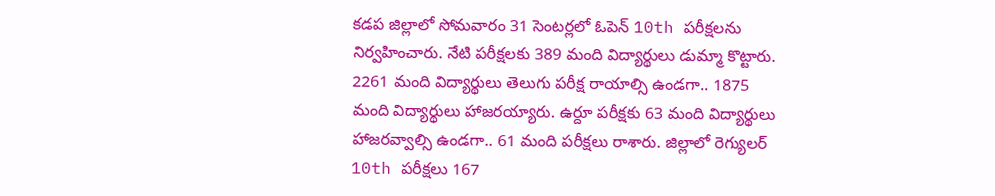కడప జిల్లాలో సోమవారం 31 సెంటర్లలో ఓపెన్ 10th పరీక్షలను నిర్వహించారు. నేటి పరీక్షలకు 389 మంది విద్యార్థులు డుమ్మా కొట్టారు. 2261 మంది విద్యార్థులు తెలుగు పరీక్ష రాయాల్సి ఉండగా.. 1875 మంది విద్యార్థులు హాజరయ్యారు. ఉర్దూ పరీక్షకు 63 మంది విద్యార్థులు హాజరవ్వాల్సి ఉండగా.. 61 మంది పరీక్షలు రాశారు. జిల్లాలో రెగ్యులర్ 10th పరీక్షలు 167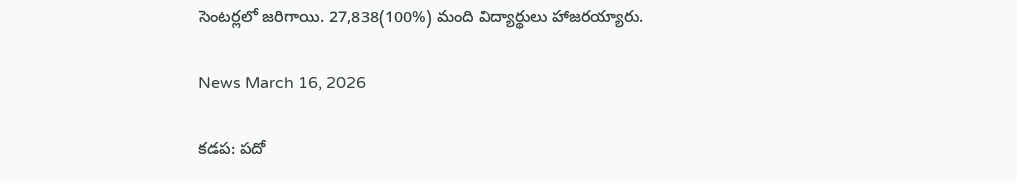సెంటర్లలో జరిగాయి. 27,838(100%) మంది విద్యార్థులు హాజరయ్యారు.

News March 16, 2026

కడప: పదో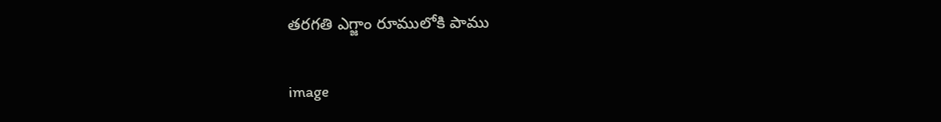తరగతి ఎగ్జాం రూములోకి పాము

image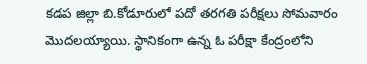కడప జిల్లా బి.కోడూరులో పదో తరగతి పరీక్షలు సోమవారం మొదలయ్యాయి. స్థానికంగా ఉన్న ఓ పరీక్షా కేంద్రంలోని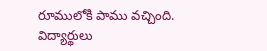రూములోకి పాము వచ్చింది. విద్యార్థులు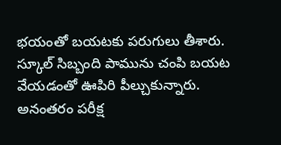భయంతో బయటకు పరుగులు తీశారు. స్కూల్ సిబ్బంది పామును చంపి బయట వేయడంతో ఊపిరి పీల్చుకున్నారు. అనంతరం పరీక్ష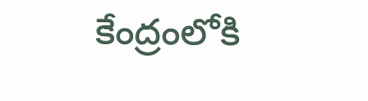కేంద్రంలోకి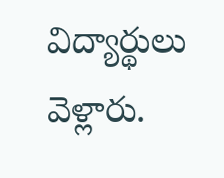విద్యార్థులు వెళ్లారు.